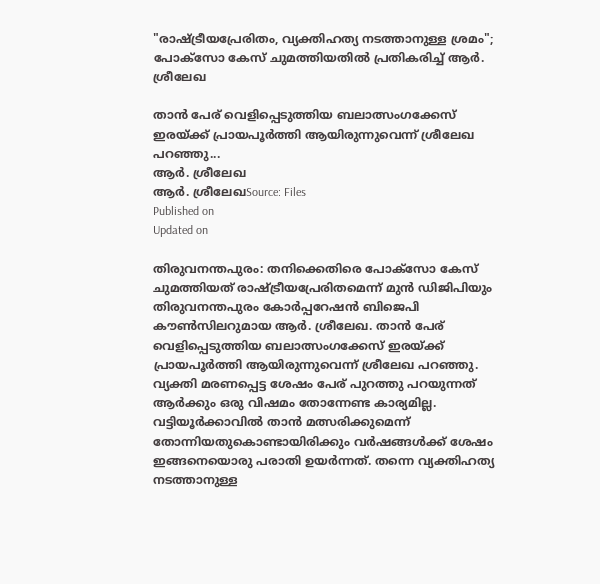"രാഷ്ട്രീയപ്രേരിതം, വ്യക്തിഹത്യ നടത്താനുള്ള ശ്രമം"; പോക്സോ കേസ് ചുമത്തിയതിൽ പ്രതികരിച്ച് ആർ. ശ്രീലേഖ

താൻ പേര് വെളിപ്പെടുത്തിയ ബലാത്സംഗക്കേസ് ഇരയ്ക്ക് പ്രായപൂർത്തി ആയിരുന്നുവെന്ന് ശ്രീലേഖ പറഞ്ഞു...
ആർ. ശ്രീലേഖ
ആർ. ശ്രീലേഖSource: Files
Published on
Updated on

തിരുവനന്തപുരം: തനിക്കെതിരെ പോക്സോ കേസ് ചുമത്തിയത് രാഷ്ട്രീയപ്രേരിതമെന്ന് മുൻ ഡിജിപിയും തിരുവനന്തപുരം കോർപ്പറേഷൻ ബിജെപി കൗൺസിലറുമായ ആർ. ശ്രീലേഖ. താൻ പേര് വെളിപ്പെടുത്തിയ ബലാത്സംഗക്കേസ് ഇരയ്ക്ക് പ്രായപൂർത്തി ആയിരുന്നുവെന്ന് ശ്രീലേഖ പറഞ്ഞു. വ്യക്തി മരണപ്പെട്ട ശേഷം പേര് പുറത്തു പറയുന്നത് ആർക്കും ഒരു വിഷമം തോന്നേണ്ട കാര്യമില്ല. വട്ടിയൂർക്കാവിൽ താൻ മത്സരിക്കുമെന്ന് തോന്നിയതുകൊണ്ടായിരിക്കും വർഷങ്ങൾക്ക് ശേഷം ഇങ്ങനെയൊരു പരാതി ഉയർന്നത്. തന്നെ വ്യക്തിഹത്യ നടത്താനുള്ള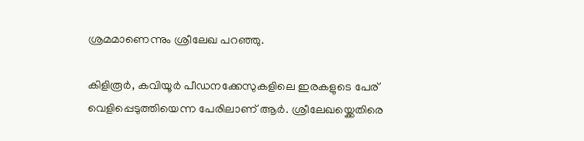ശ്രമമാണെന്നും ശ്രീലേഖ പറഞ്ഞു.

കിളിരൂർ, കവിയൂർ പീഡനക്കേസുകളിലെ ഇരകളുടെ പേര് വെളിപ്പെടുത്തിയെന്ന പേരിലാണ് ആർ. ശ്രീലേഖയ്ക്കെതിരെ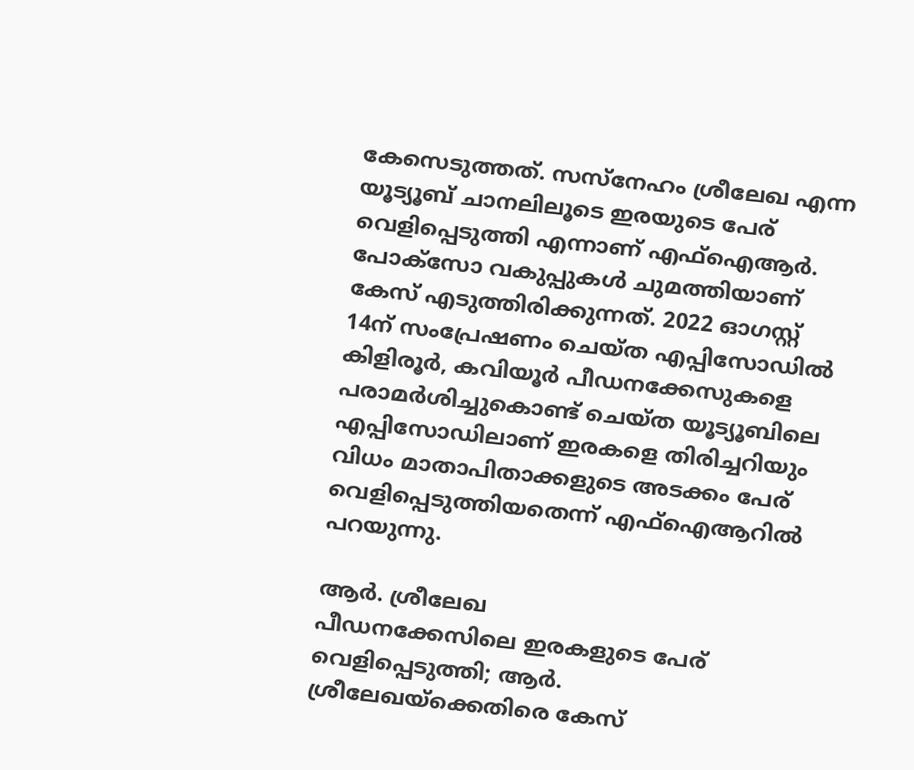കേസെടുത്തത്. സസ്നേഹം ശ്രീലേഖ എന്ന യൂട്യൂബ് ചാനലിലൂടെ ഇരയുടെ പേര് വെളിപ്പെടുത്തി എന്നാണ് എഫ്ഐആർ. പോക്സോ വകുപ്പുകൾ ചുമത്തിയാണ് കേസ് എടുത്തിരിക്കുന്നത്. 2022 ഓഗസ്റ്റ് 14ന് സംപ്രേഷണം ചെയ്ത എപ്പിസോഡിൽ കിളിരൂർ, കവിയൂർ പീഡനക്കേസുകളെ പരാമർശിച്ചുകൊണ്ട് ചെയ്ത യൂട്യൂബിലെ എപ്പിസോഡിലാണ് ഇരകളെ തിരിച്ചറിയും വിധം മാതാപിതാക്കളുടെ അടക്കം പേര് വെളിപ്പെടുത്തിയതെന്ന് എഫ്ഐആറിൽ പറയുന്നു.

ആർ. ശ്രീലേഖ
പീഡനക്കേസിലെ ഇരകളുടെ പേര് വെളിപ്പെടുത്തി; ആർ. ശ്രീലേഖയ്ക്കെതിരെ കേസ്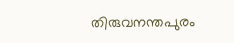തിരുവനന്തപുരം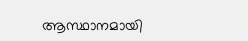ആസ്ഥാനമായി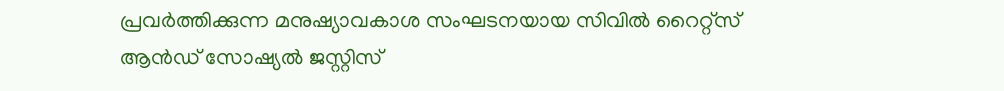പ്രവർത്തിക്കുന്ന മനുഷ്യാവകാശ സംഘടനയായ സിവിൽ റൈറ്റ്‌സ് ആൻഡ് സോഷ്യൽ ജസ്റ്റിസ്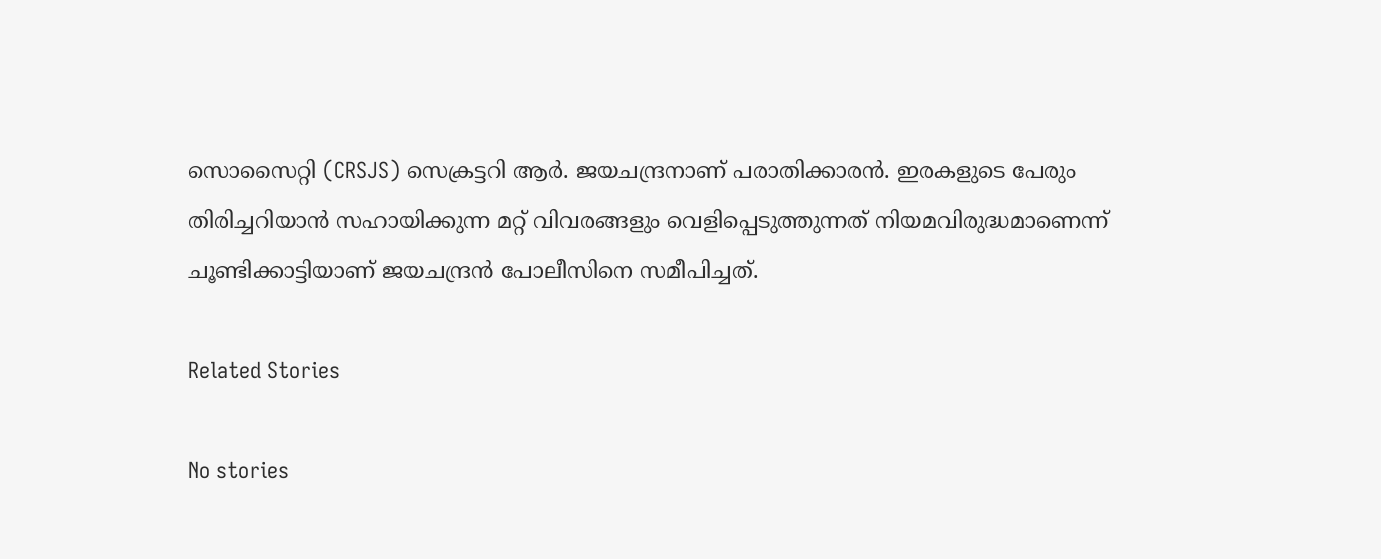സൊസൈറ്റി (CRSJS) സെക്രട്ടറി ആർ. ജയചന്ദ്രനാണ് പരാതിക്കാരൻ. ഇരകളുടെ പേരും തിരിച്ചറിയാൻ സഹായിക്കുന്ന മറ്റ് വിവരങ്ങളും വെളിപ്പെടുത്തുന്നത് നിയമവിരുദ്ധമാണെന്ന് ചൂണ്ടിക്കാട്ടിയാണ് ജയചന്ദ്രൻ പോലീസിനെ സമീപിച്ചത്.

Related Stories

No stories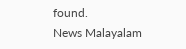found.
News Malayalam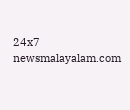24x7
newsmalayalam.com